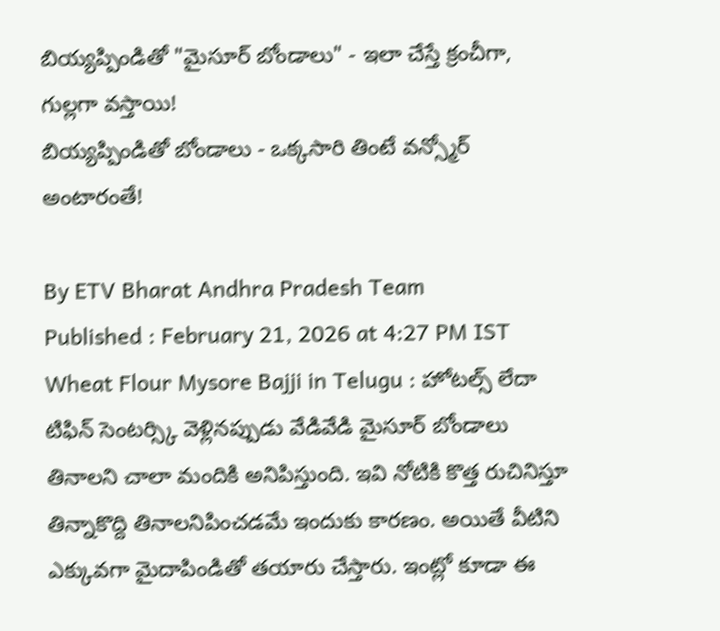బియ్యప్పిండితో "మైసూర్ బోండాలు" - ఇలా చేస్తే క్రంచీగా, గుల్లగా వస్తాయి!
బియ్యప్పిండితో బోండాలు - ఒక్కసారి తింటే వన్స్మోర్ అంటారంతే!

By ETV Bharat Andhra Pradesh Team
Published : February 21, 2026 at 4:27 PM IST
Wheat Flour Mysore Bajji in Telugu : హోటల్స్ లేదా టిఫిన్ సెంటర్స్కి వెళ్లినప్పుడు వేడివేడి మైసూర్ బోండాలు తినాలని చాలా మందికి అనిపిస్తుంది. ఇవి నోటికి కొత్త రుచినిస్తూ తిన్నాకొద్ది తినాలనిపించడమే ఇందుకు కారణం. అయితే వీటిని ఎక్కువగా మైదాపిండితో తయారు చేస్తారు. ఇంట్లో కూడా ఈ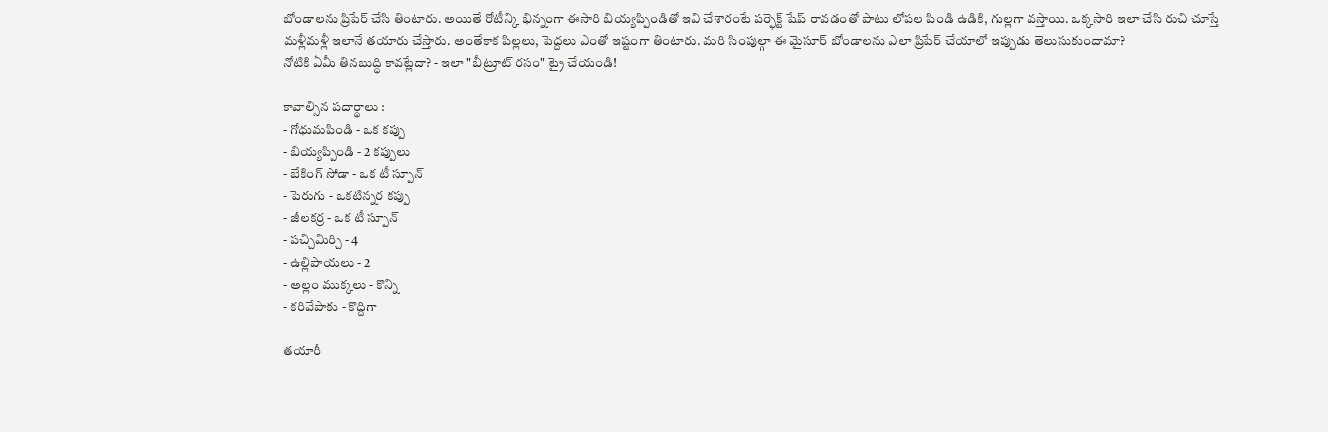బోండాలను ప్రిపేర్ చేసి తింటారు. అయితే రోటీన్కి భిన్నంగా ఈసారి బియ్యప్పిండితో ఇవి చేశారంటే పర్ఫెక్ట్ షేప్ రావడంతో పాటు లోపల పిండి ఉడికి, గుల్లగా వస్తాయి. ఒక్కసారి ఇలా చేసి రుచి చూస్తే మళ్లీమళ్లీ ఇలానే తయారు చేస్తారు. అంతేకాక పిల్లలు, పెద్దలు ఎంతో ఇష్టంగా తింటారు. మరి సింపుల్గా ఈ మైసూర్ బోండాలను ఎలా ప్రిపేర్ చేయాలో ఇప్పుడు తెలుసుకుందామా?
నోటికి ఏమీ తినబుద్ధి కావట్లేదా? - ఇలా "బీట్రూట్ రసం" ట్రై చేయండి!

కావాల్సిన పదార్థాలు :
- గోధుమపిండి - ఒక కప్పు
- బియ్యప్పిండి - 2 కప్పులు
- బేకింగ్ సోడా - ఒక టీ స్పూన్
- పెరుగు - ఒకటిన్నర కప్పు
- జీలకర్ర - ఒక టీ స్పూన్
- పచ్చిమిర్చి - 4
- ఉల్లిపాయలు - 2
- అల్లం ముక్కలు - కొన్ని
- కరివేపాకు - కొద్దిగా

తయారీ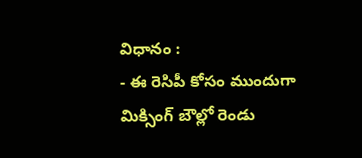విధానం :
- ఈ రెసిపీ కోసం ముందుగా మిక్సింగ్ బౌల్లో రెండు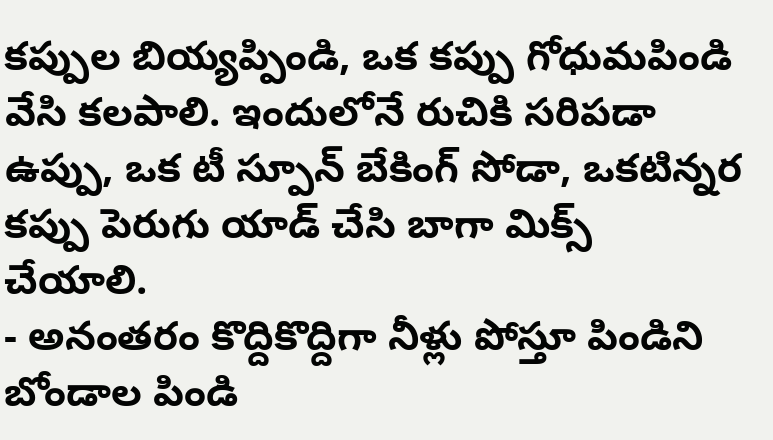కప్పుల బియ్యప్పిండి, ఒక కప్పు గోధుమపిండి వేసి కలపాలి. ఇందులోనే రుచికి సరిపడా ఉప్పు, ఒక టీ స్పూన్ బేకింగ్ సోడా, ఒకటిన్నర కప్పు పెరుగు యాడ్ చేసి బాగా మిక్స్ చేయాలి.
- అనంతరం కొద్దికొద్దిగా నీళ్లు పోస్తూ పిండిని బోండాల పిండి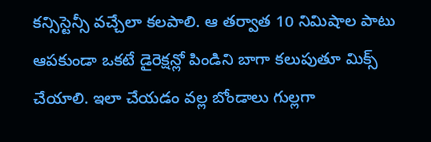కన్సిస్టెన్సీ వచ్చేలా కలపాలి. ఆ తర్వాత 10 నిమిషాల పాటు ఆపకుండా ఒకటే డైరెక్షన్లో పిండిని బాగా కలుపుతూ మిక్స్ చేయాలి. ఇలా చేయడం వల్ల బోండాలు గుల్లగా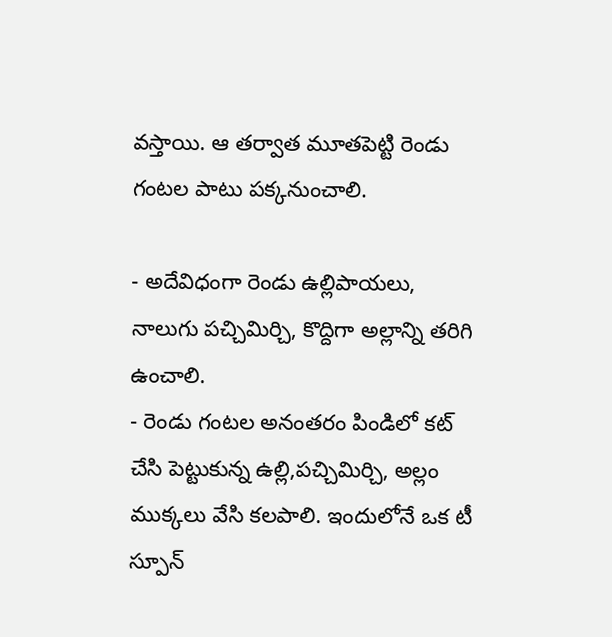వస్తాయి. ఆ తర్వాత మూతపెట్టి రెండు గంటల పాటు పక్కనుంచాలి.

- అదేవిధంగా రెండు ఉల్లిపాయలు, నాలుగు పచ్చిమిర్చి, కొద్దిగా అల్లాన్ని తరిగి ఉంచాలి.
- రెండు గంటల అనంతరం పిండిలో కట్ చేసి పెట్టుకున్న ఉల్లి,పచ్చిమిర్చి, అల్లం ముక్కలు వేసి కలపాలి. ఇందులోనే ఒక టీ స్పూన్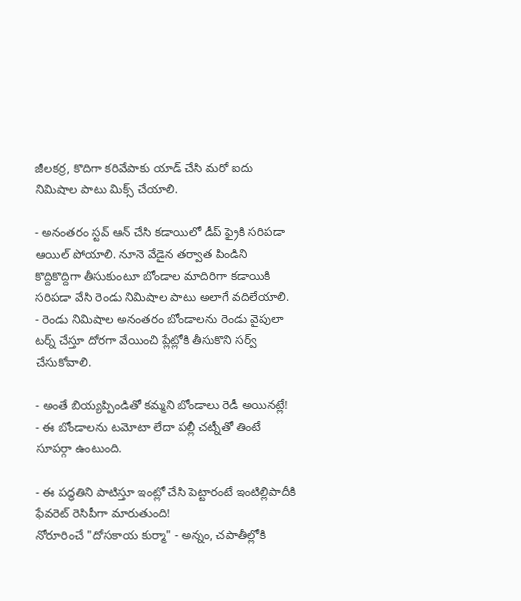జీలకర్ర, కొదిగా కరివేపాకు యాడ్ చేసి మరో ఐదు నిమిషాల పాటు మిక్స్ చేయాలి.

- అనంతరం స్టవ్ ఆన్ చేసి కడాయిలో డీప్ ఫ్రైకి సరిపడా ఆయిల్ పోయాలి. నూనె వేడైన తర్వాత పిండిని కొద్దికొద్దిగా తీసుకుంటూ బోండాల మాదిరిగా కడాయికి సరిపడా వేసి రెండు నిమిషాల పాటు అలాగే వదిలేయాలి.
- రెండు నిమిషాల అనంతరం బోండాలను రెండు వైపులా టర్న్ చేస్తూ దోరగా వేయించి ప్లేట్లోకి తీసుకొని సర్వ్ చేసుకోవాలి.

- అంతే బియ్యప్పిండితో కమ్మని బోండాలు రెడీ అయినట్లే!
- ఈ బోండాలను టమోటా లేదా పల్లీ చట్నీతో తింటే సూపర్గా ఉంటుంది.

- ఈ పద్ధతిని పాటిస్తూ ఇంట్లో చేసి పెట్టారంటే ఇంటిల్లిపాదీకి ఫేవరెట్ రెసిపీగా మారుతుంది!
నోరూరించే "దోసకాయ కుర్మా" - అన్నం, చపాతీల్లోకి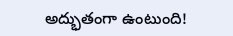అద్భుతంగా ఉంటుంది!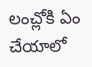లంచ్లోకి ఏం చేయాలో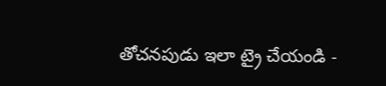తోచనపుడు ఇలా ట్రై చేయండి -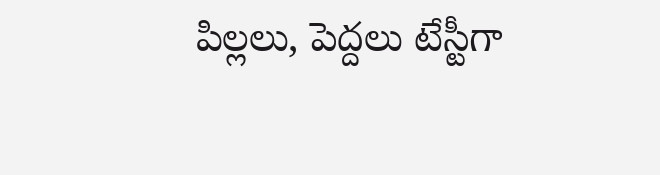పిల్లలు, పెద్దలు టేస్టీగా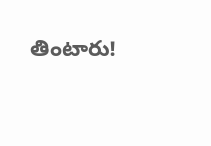తింటారు!